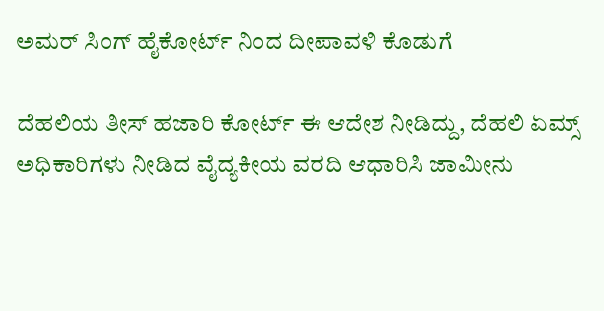ಅಮರ್ ಸಿಂಗ್ ಹೈಕೋರ್ಟ್ ನಿಂದ ದೀಪಾವಳಿ ಕೊಡುಗೆ

ದೆಹಲಿಯ ತೀಸ್ ಹಜಾರಿ ಕೋರ್ಟ್ ಈ ಆದೇಶ ನೀಡಿದ್ದು, ದೆಹಲಿ ಏಮ್ಸ್ ಅಧಿಕಾರಿಗಳು ನೀಡಿದ ವೈದ್ಯಕೀಯ ವರದಿ ಆಧಾರಿಸಿ ಜಾಮೀನು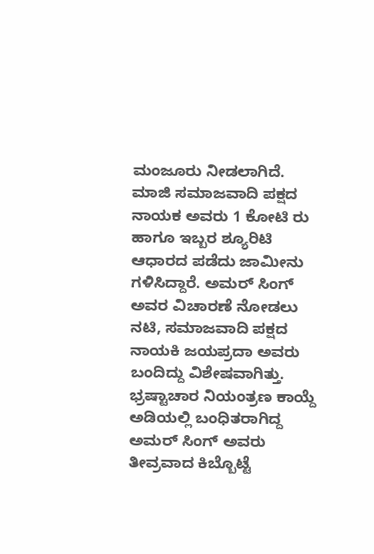ಮಂಜೂರು ನೀಡಲಾಗಿದೆ.
ಮಾಜಿ ಸಮಾಜವಾದಿ ಪಕ್ಷದ ನಾಯಕ ಅವರು 1 ಕೋಟಿ ರು ಹಾಗೂ ಇಬ್ಬರ ಶ್ಯೂರಿಟಿ ಆಧಾರದ ಪಡೆದು ಜಾಮೀನು ಗಳಿಸಿದ್ದಾರೆ. ಅಮರ್ ಸಿಂಗ್ ಅವರ ವಿಚಾರಣೆ ನೋಡಲು ನಟಿ, ಸಮಾಜವಾದಿ ಪಕ್ಷದ ನಾಯಕಿ ಜಯಪ್ರದಾ ಅವರು ಬಂದಿದ್ದು ವಿಶೇಷವಾಗಿತ್ತು.
ಭ್ರಷ್ಟಾಚಾರ ನಿಯಂತ್ರಣ ಕಾಯ್ದೆ ಅಡಿಯಲ್ಲಿ ಬಂಧಿತರಾಗಿದ್ದ ಅಮರ್ ಸಿಂಗ್ ಅವರು ತೀವ್ರವಾದ ಕಿಬ್ಬೊಟ್ಟೆ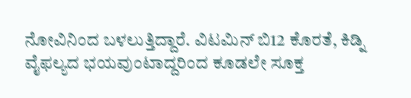ನೋವಿನಿಂದ ಬಳಲುತ್ತಿದ್ದಾರೆ. ವಿಟಮಿನ್ ಬಿ12 ಕೊರತೆ, ಕಿಡ್ನಿ ವೈಫಲ್ಯದ ಭಯವುಂಟಾದ್ದರಿಂದ ಕೂಡಲೇ ಸೂಕ್ತ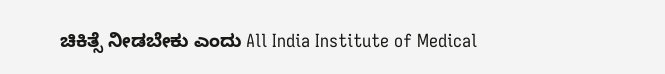ಚಿಕಿತ್ಸೆ ನೀಡಬೇಕು ಎಂದು All India Institute of Medical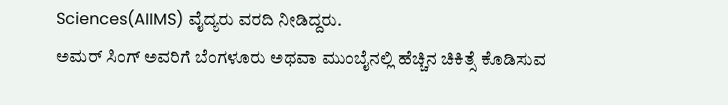Sciences(AIIMS) ವೈದ್ಯರು ವರದಿ ನೀಡಿದ್ದರು.
ಅಮರ್ ಸಿಂಗ್ ಅವರಿಗೆ ಬೆಂಗಳೂರು ಅಥವಾ ಮುಂಬೈನಲ್ಲಿ ಹೆಚ್ಚಿನ ಚಿಕಿತ್ಸೆ ಕೊಡಿಸುವ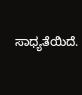ಸಾಧ್ಯತೆಯಿದೆ.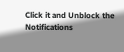Click it and Unblock the Notifications